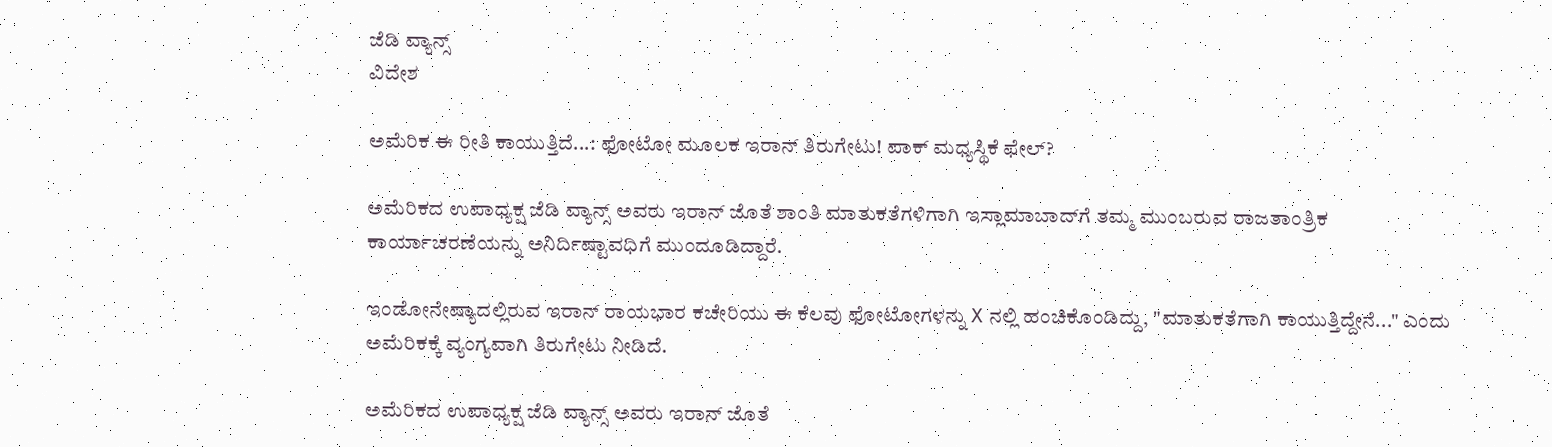ಜೆಡಿ ವ್ಯಾನ್ಸ್
ವಿದೇಶ

ಅಮೆರಿಕ ಈ ರೀತಿ ಕಾಯುತ್ತಿದೆ...: ಫೋಟೋ ಮೂಲಕ ಇರಾನ್ ತಿರುಗೇಟು! ಪಾಕ್ ಮಧ್ಯಸ್ಥಿಕೆ ಫೇಲ್?

ಅಮೆರಿಕದ ಉಪಾಧ್ಯಕ್ಷ ಜೆಡಿ ವ್ಯಾನ್ಸ್ ಅವರು ಇರಾನ್ ಜೊತೆ ಶಾಂತಿ ಮಾತುಕತೆಗಳಿಗಾಗಿ ಇಸ್ಲಾಮಾಬಾದ್‌ಗೆ ತಮ್ಮ ಮುಂಬರುವ ರಾಜತಾಂತ್ರಿಕ ಕಾರ್ಯಾಚರಣೆಯನ್ನು ಅನಿರ್ದಿಷ್ಟಾವಧಿಗೆ ಮುಂದೂಡಿದ್ದಾರೆ.

ಇಂಡೋನೇಷ್ಯಾದಲ್ಲಿರುವ ಇರಾನ್ ರಾಯಭಾರ ಕಚೇರಿಯು ಈ ಕೆಲವು ಫೋಟೋಗಳನ್ನು X ನಲ್ಲಿ ಹಂಚಿಕೊಂಡಿದ್ದು, "ಮಾತುಕತೆಗಾಗಿ ಕಾಯುತ್ತಿದ್ದೇನೆ..." ಎಂದು ಅಮೆರಿಕಕ್ಕೆ ವ್ಯಂಗ್ಯವಾಗಿ ತಿರುಗೇಟು ನೀಡಿದೆ.

ಅಮೆರಿಕದ ಉಪಾಧ್ಯಕ್ಷ ಜೆಡಿ ವ್ಯಾನ್ಸ್ ಅವರು ಇರಾನ್ ಜೊತೆ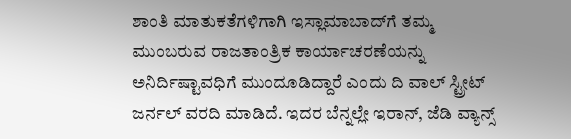ಶಾಂತಿ ಮಾತುಕತೆಗಳಿಗಾಗಿ ಇಸ್ಲಾಮಾಬಾದ್‌ಗೆ ತಮ್ಮ ಮುಂಬರುವ ರಾಜತಾಂತ್ರಿಕ ಕಾರ್ಯಾಚರಣೆಯನ್ನು ಅನಿರ್ದಿಷ್ಟಾವಧಿಗೆ ಮುಂದೂಡಿದ್ದಾರೆ ಎಂದು ದಿ ವಾಲ್ ಸ್ಟ್ರೀಟ್ ಜರ್ನಲ್ ವರದಿ ಮಾಡಿದೆ. ಇದರ ಬೆನ್ನಲ್ಲೇ ಇರಾನ್, ಜೆಡಿ ವ್ಯಾನ್ಸ್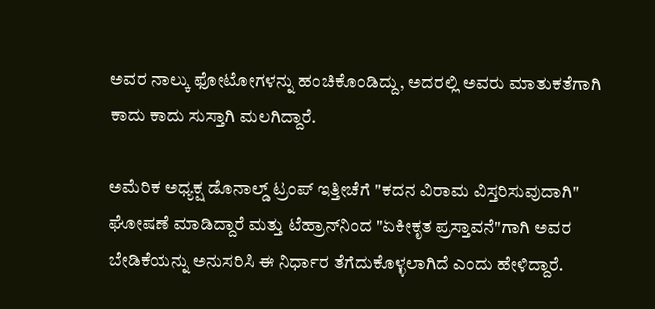ಅವರ ನಾಲ್ಕು ಫೋಟೋಗಳನ್ನು ಹಂಚಿಕೊಂಡಿದ್ದು, ಅದರಲ್ಲಿ ಅವರು ಮಾತುಕತೆಗಾಗಿ ಕಾದು ಕಾದು ಸುಸ್ತಾಗಿ ಮಲಗಿದ್ದಾರೆ.

ಅಮೆರಿಕ ಅಧ್ಯಕ್ಷ ಡೊನಾಲ್ಡ್ ಟ್ರಂಪ್ ಇತ್ತೀಚೆಗೆ "ಕದನ ವಿರಾಮ ವಿಸ್ತರಿಸುವುದಾಗಿ" ಘೋಷಣೆ ಮಾಡಿದ್ದಾರೆ ಮತ್ತು ಟೆಹ್ರಾನ್‌ನಿಂದ "ಏಕೀಕೃತ ಪ್ರಸ್ತಾವನೆ"ಗಾಗಿ ಅವರ ಬೇಡಿಕೆಯನ್ನು ಅನುಸರಿಸಿ ಈ ನಿರ್ಧಾರ ತೆಗೆದುಕೊಳ್ಳಲಾಗಿದೆ ಎಂದು ಹೇಳಿದ್ದಾರೆ.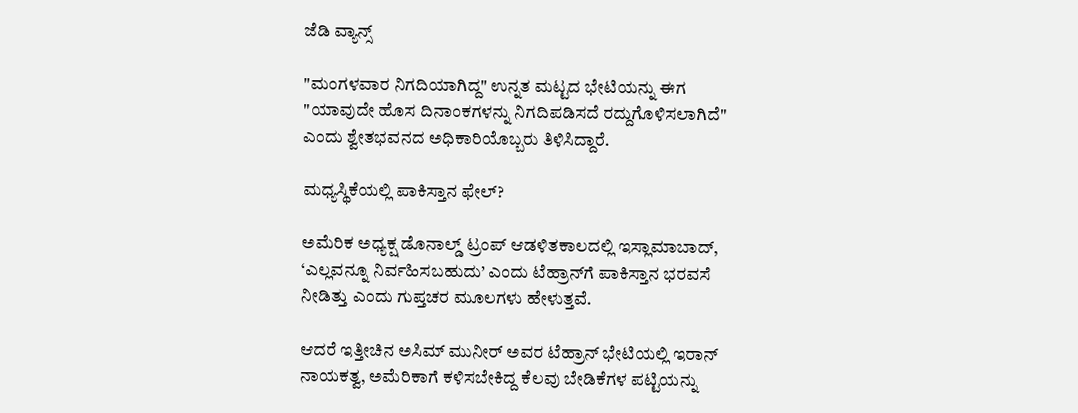ಜೆಡಿ ವ್ಯಾನ್ಸ್

"ಮಂಗಳವಾರ ನಿಗದಿಯಾಗಿದ್ದ" ಉನ್ನತ ಮಟ್ಟದ ಭೇಟಿಯನ್ನು ಈಗ "ಯಾವುದೇ ಹೊಸ ದಿನಾಂಕಗಳನ್ನು ನಿಗದಿಪಡಿಸದೆ ರದ್ದುಗೊಳಿಸಲಾಗಿದೆ" ಎಂದು ಶ್ವೇತಭವನದ ಅಧಿಕಾರಿಯೊಬ್ಬರು ತಿಳಿಸಿದ್ದಾರೆ.

ಮಧ್ಯಸ್ಥಿಕೆಯಲ್ಲಿ ಪಾಕಿಸ್ತಾನ ಫೇಲ್?

ಅಮೆರಿಕ ಅಧ್ಯಕ್ಷ ಡೊನಾಲ್ಡ್ ಟ್ರಂಪ್ ಆಡಳಿತಕಾಲದಲ್ಲಿ ಇಸ್ಲಾಮಾಬಾದ್, ‘ಎಲ್ಲವನ್ನೂ ನಿರ್ವಹಿಸಬಹುದು’ ಎಂದು ಟೆಹ್ರಾನ್‌ಗೆ ಪಾಕಿಸ್ತಾನ ಭರವಸೆ ನೀಡಿತ್ತು ಎಂದು ಗುಪ್ತಚರ ಮೂಲಗಳು ಹೇಳುತ್ತವೆ.

ಆದರೆ ಇತ್ತೀಚಿನ ಅಸಿಮ್ ಮುನೀರ್ ಅವರ ಟೆಹ್ರಾನ್ ಭೇಟಿಯಲ್ಲಿ ಇರಾನ್ ನಾಯಕತ್ವ, ಅಮೆರಿಕಾಗೆ ಕಳಿಸಬೇಕಿದ್ದ ಕೆಲವು ಬೇಡಿಕೆಗಳ ಪಟ್ಟಿಯನ್ನು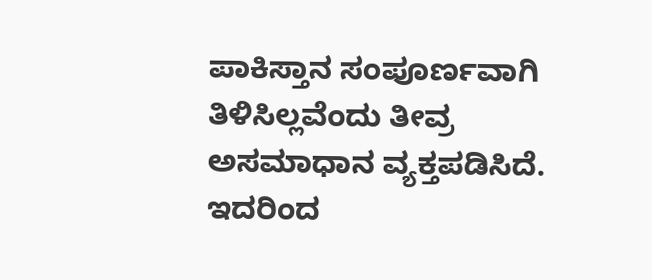ಪಾಕಿಸ್ತಾನ ಸಂಪೂರ್ಣವಾಗಿ ತಿಳಿಸಿಲ್ಲವೆಂದು ತೀವ್ರ ಅಸಮಾಧಾನ ವ್ಯಕ್ತಪಡಿಸಿದೆ. ಇದರಿಂದ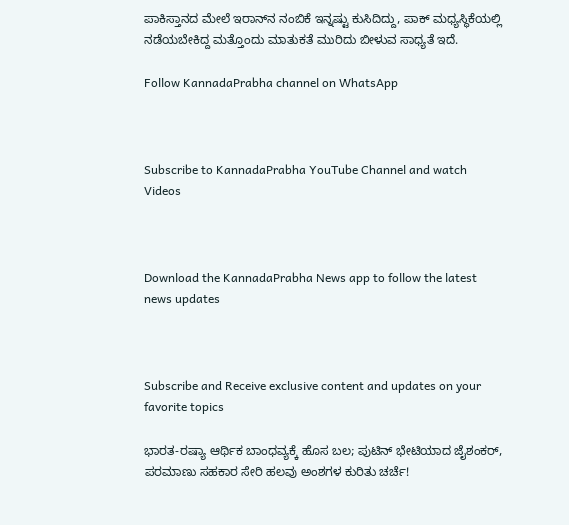ಪಾಕಿಸ್ತಾನದ ಮೇಲೆ ಇರಾನ್‌ನ ನಂಬಿಕೆ ಇನ್ನಷ್ಟು ಕುಸಿದಿದ್ದು, ಪಾಕ್ ಮಧ್ಯಸ್ಥಿಕೆಯಲ್ಲಿ ನಡೆಯಬೇಕಿದ್ದ ಮತ್ತೊಂದು ಮಾತುಕತೆ ಮುರಿದು ಬೀಳುವ ಸಾಧ್ಯತೆ ಇದೆ.

Follow KannadaPrabha channel on WhatsApp



Subscribe to KannadaPrabha YouTube Channel and watch Videos



Download the KannadaPrabha News app to follow the latest news updates



Subscribe and Receive exclusive content and updates on your favorite topics

ಭಾರತ-ರಷ್ಯಾ ಆರ್ಥಿಕ ಬಾಂಧವ್ಯಕ್ಕೆ ಹೊಸ ಬಲ; ಪುಟಿನ್ ಭೇಟಿಯಾದ ಜೈಶಂಕರ್, ಪರಮಾಣು ಸಹಕಾರ ಸೇರಿ ಹಲವು ಅಂಶಗಳ ಕುರಿತು ಚರ್ಚೆ!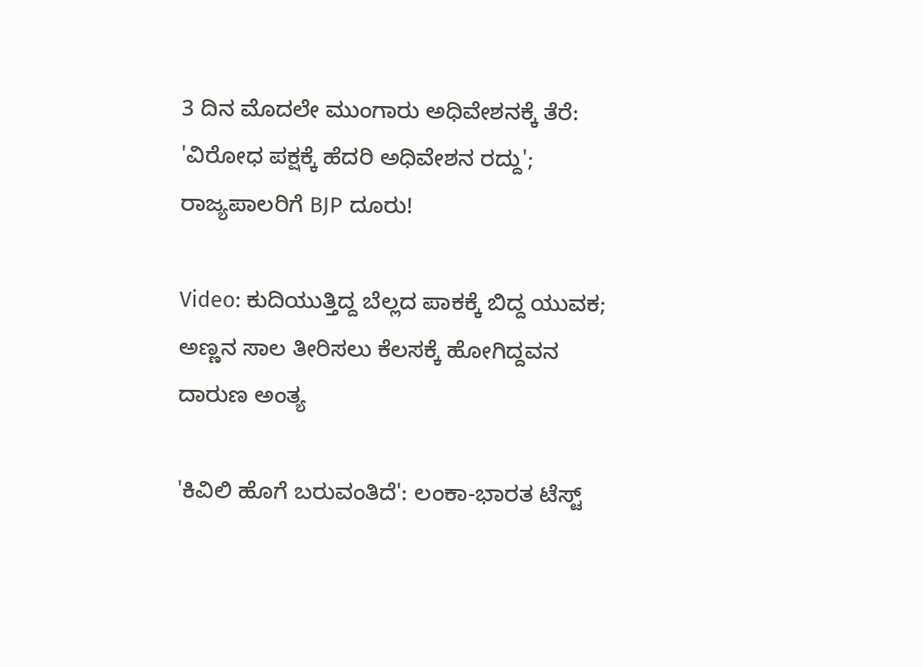3 ದಿನ ಮೊದಲೇ ಮುಂಗಾರು ಅಧಿವೇಶನಕ್ಕೆ ತೆರೆ: 'ವಿರೋಧ ಪಕ್ಷಕ್ಕೆ ಹೆದರಿ ಅಧಿವೇಶನ ರದ್ದು'; ರಾಜ್ಯಪಾಲರಿಗೆ BJP ದೂರು!

Video: ಕುದಿಯುತ್ತಿದ್ದ ಬೆಲ್ಲದ ಪಾಕಕ್ಕೆ ಬಿದ್ದ ಯುವಕ; ಅಣ್ಣನ ಸಾಲ ತೀರಿಸಲು ಕೆಲಸಕ್ಕೆ ಹೋಗಿದ್ದವನ ದಾರುಣ ಅಂತ್ಯ

'ಕಿವಿಲಿ ಹೊಗೆ ಬರುವಂತಿದೆ': ಲಂಕಾ-ಭಾರತ ಟೆಸ್ಟ್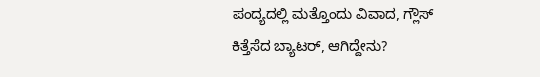ಪಂದ್ಯದಲ್ಲಿ ಮತ್ತೊಂದು ವಿವಾದ, ಗ್ಲೌಸ್ ಕಿತ್ತೆಸೆದ ಬ್ಯಾಟರ್, ಆಗಿದ್ದೇನು?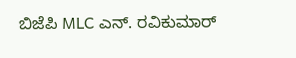ಬಿಜೆಪಿ MLC ಎನ್. ರವಿಕುಮಾರ್‌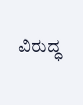ವಿರುದ್ಧ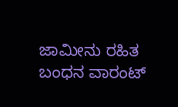ಜಾಮೀನು ರಹಿತ ಬಂಧನ ವಾರಂಟ್